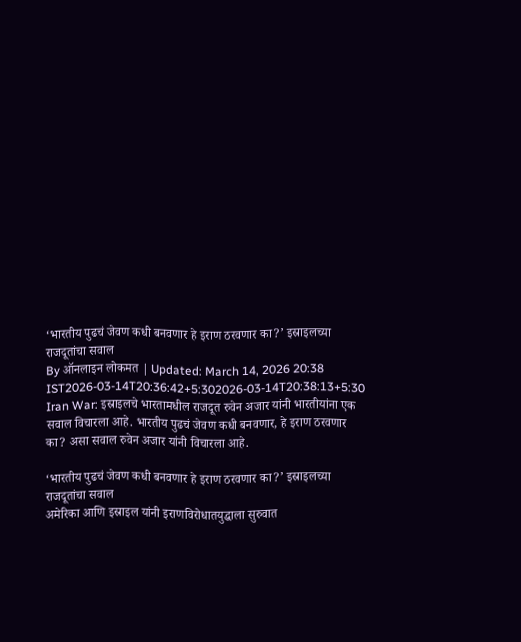‘भारतीय पुढचं जेवण कधी बनवणार हे इराण ठरवणार का?’ इस्राइलच्या राजदूतांचा सवाल
By ऑनलाइन लोकमत | Updated: March 14, 2026 20:38 IST2026-03-14T20:36:42+5:302026-03-14T20:38:13+5:30
Iran War: इस्राइलचे भारतामधील राजदूत रुवेन अजार यांनी भारतीयांना एक सवाल विचारला आहे. भारतीय पुढचं जेवण कधी बनवणार, हे इराण ठरवणार का? असा सवाल रुवेन अजार यांनी विचारला आहे.

‘भारतीय पुढचं जेवण कधी बनवणार हे इराण ठरवणार का?’ इस्राइलच्या राजदूतांचा सवाल
अमेरिका आणि इस्राइल यांनी इराणविरोधातयुद्धाला सुरुवात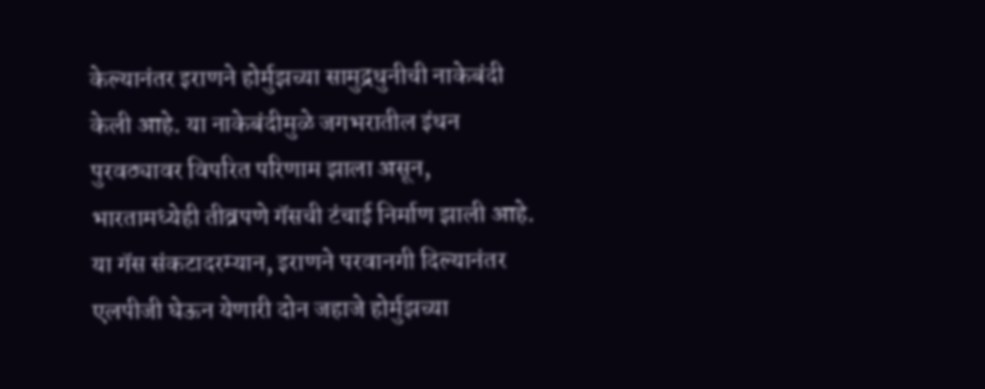केल्यानंतर इराणने होर्मुझच्या सामुद्रधुनीची नाकेबंदी केली आहे. या नाकेबंदीमुळे जगभरातील इंधन पुरवठ्यावर विपरित परिणाम झाला असून, भारतामध्येही तीव्रपणे गॅसची टंचाई निर्माण झाली आहे. या गॅस संकटादरम्यान, इराणने परवानगी दिल्यानंतर एलपीजी घेऊन येणारी दोन जहाजे होर्मुझच्या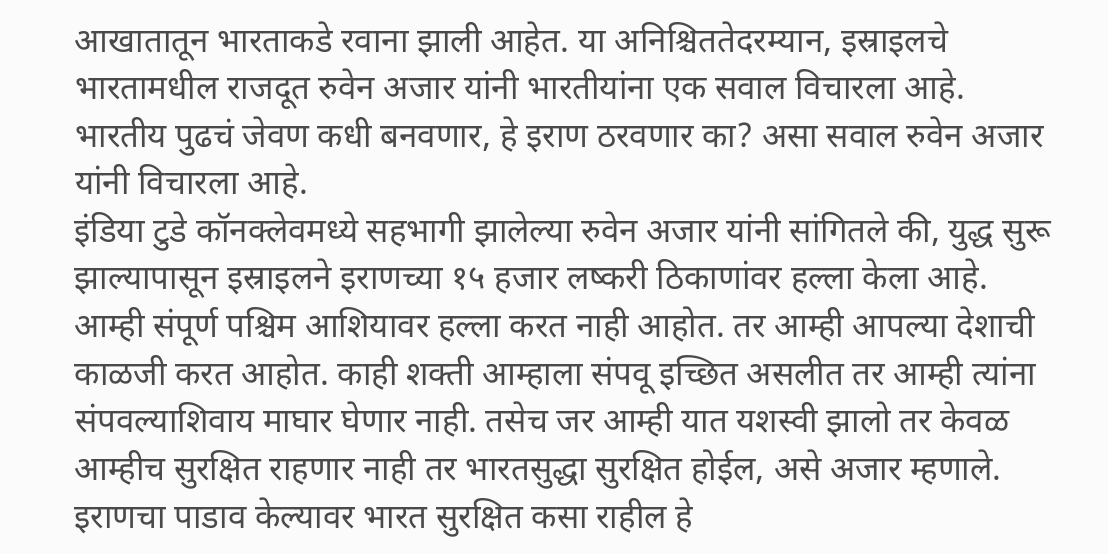आखातातून भारताकडे रवाना झाली आहेत. या अनिश्चिततेदरम्यान, इस्राइलचे भारतामधील राजदूत रुवेन अजार यांनी भारतीयांना एक सवाल विचारला आहे. भारतीय पुढचं जेवण कधी बनवणार, हे इराण ठरवणार का? असा सवाल रुवेन अजार यांनी विचारला आहे.
इंडिया टुडे कॉनक्लेवमध्ये सहभागी झालेल्या रुवेन अजार यांनी सांगितले की, युद्ध सुरू झाल्यापासून इस्राइलने इराणच्या १५ हजार लष्करी ठिकाणांवर हल्ला केला आहे. आम्ही संपूर्ण पश्चिम आशियावर हल्ला करत नाही आहोत. तर आम्ही आपल्या देशाची काळजी करत आहोत. काही शक्ती आम्हाला संपवू इच्छित असलीत तर आम्ही त्यांना संपवल्याशिवाय माघार घेणार नाही. तसेच जर आम्ही यात यशस्वी झालो तर केवळ आम्हीच सुरक्षित राहणार नाही तर भारतसुद्धा सुरक्षित होईल, असे अजार म्हणाले.
इराणचा पाडाव केल्यावर भारत सुरक्षित कसा राहील हे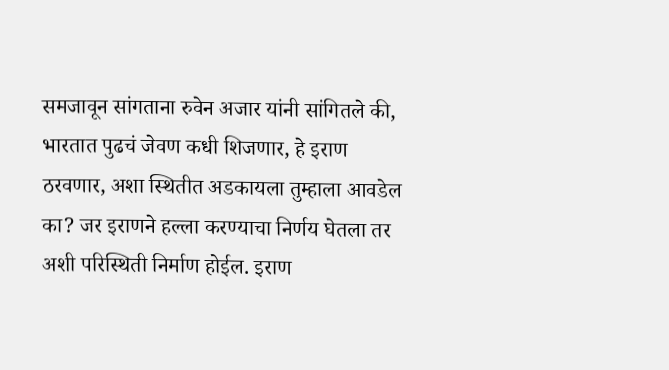समजावून सांगताना रुवेन अजार यांनी सांगितले की, भारतात पुढचं जेवण कधी शिजणार, हे इराण ठरवणार, अशा स्थितीत अडकायला तुम्हाला आवडेल का? जर इराणने हल्ला करण्याचा निर्णय घेतला तर अशी परिस्थिती निर्माण होईल. इराण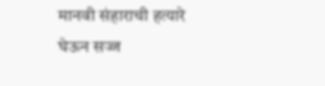मानवी संहाराची हत्यारे घेऊन सज्ज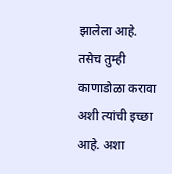झालेला आहे. तसेच तुम्ही काणाडोळा करावा अशी त्यांची इच्छा आहे. अशा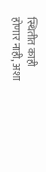स्थितीत काही होणार नाही, अशा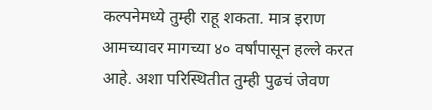कल्पनेमध्ये तुम्ही राहू शकता. मात्र इराण आमच्यावर मागच्या ४० वर्षांपासून हल्ले करत आहे. अशा परिस्थितीत तुम्ही पुढचं जेवण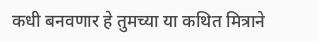कधी बनवणार हे तुमच्या या कथित मित्राने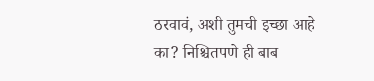ठरवावं, अशी तुमची इच्छा आहे का? निश्चितपणे ही बाब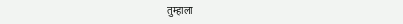तुम्हाला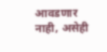आवडणार नाही, असेही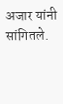अजार यांनी सांगितले.